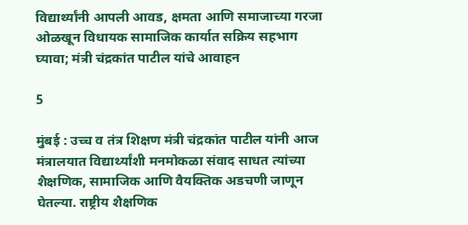विद्यार्थ्यांनी आपली आवड, क्षमता आणि समाजाच्या गरजा ओळखून विधायक सामाजिक कार्यात सक्रिय सहभाग घ्यावा; मंत्री चंद्रकांत पाटील यांचे आवाहन

5

मुंबई : उच्च व तंत्र शिक्षण मंत्री चंद्रकांत पाटील यांनी आज मंत्रालयात विद्यार्थ्यांशी मनमोकळा संवाद साधत त्यांच्या शैक्षणिक, सामाजिक आणि वैयक्तिक अडचणी जाणून घेतल्या. राष्ट्रीय शैक्षणिक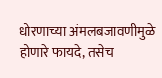धोरणाच्या अंमलबजावणीमुळे होणारे फायदे, तसेच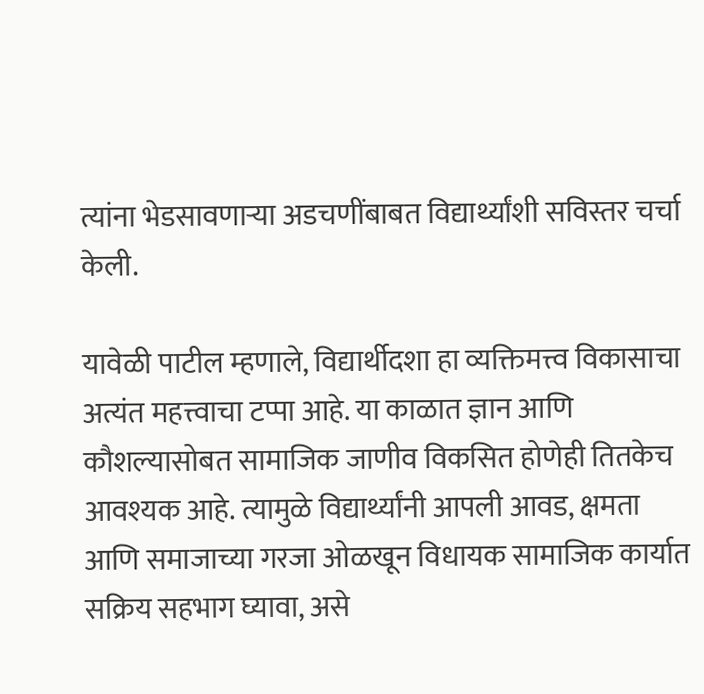त्यांना भेडसावणाऱ्या अडचणींबाबत विद्यार्थ्यांशी सविस्तर चर्चा केली.

यावेळी पाटील म्हणाले, विद्यार्थीदशा हा व्यक्तिमत्त्व विकासाचा अत्यंत महत्त्वाचा टप्पा आहे. या काळात ज्ञान आणि कौशल्यासोबत सामाजिक जाणीव विकसित होणेही तितकेच आवश्यक आहे. त्यामुळे विद्यार्थ्यांनी आपली आवड, क्षमता आणि समाजाच्या गरजा ओळखून विधायक सामाजिक कार्यात सक्रिय सहभाग घ्यावा, असे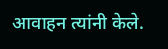आवाहन त्यांनी केले.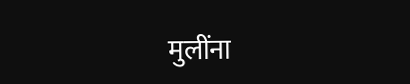मुलींना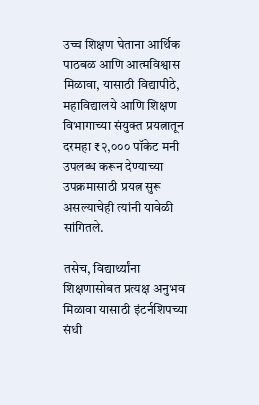उच्च शिक्षण घेताना आर्थिक पाठबळ आणि आत्मविश्वास मिळावा, यासाठी विद्यापीठे, महाविद्यालये आणि शिक्षण विभागाच्या संयुक्त प्रयत्नातून दरमहा ₹२,००० पॉकेट मनी उपलब्ध करून देण्याच्या उपक्रमासाठी प्रयत्न सुरू असल्याचेही त्यांनी यावेळी सांगितले.

तसेच, विद्यार्थ्यांना शिक्षणासोबत प्रत्यक्ष अनुभव मिळावा यासाठी इंटर्नशिपच्या संधी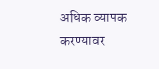अधिक व्यापक करण्यावर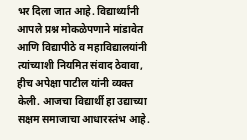भर दिला जात आहे. विद्यार्थ्यांनी आपले प्रश्न मोकळेपणाने मांडावेत आणि विद्यापीठे व महाविद्यालयांनी त्यांच्याशी नियमित संवाद ठेवावा, हीच अपेक्षा पाटील यांनी व्यक्त केली. आजचा विद्यार्थी हा उद्याच्या सक्षम समाजाचा आधारस्तंभ आहे.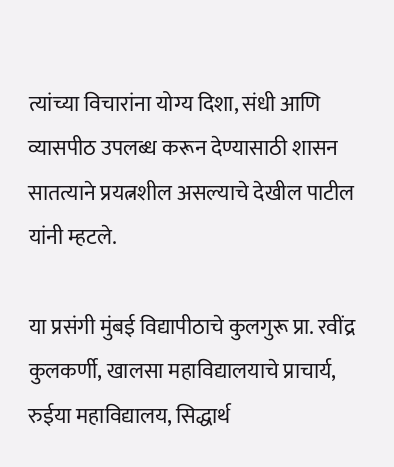त्यांच्या विचारांना योग्य दिशा, संधी आणि व्यासपीठ उपलब्ध करून देण्यासाठी शासन सातत्याने प्रयत्नशील असल्याचे देखील पाटील यांनी म्हटले.

या प्रसंगी मुंबई विद्यापीठाचे कुलगुरू प्रा. रवींद्र कुलकर्णी, खालसा महाविद्यालयाचे प्राचार्य, रुईया महाविद्यालय, सिद्धार्थ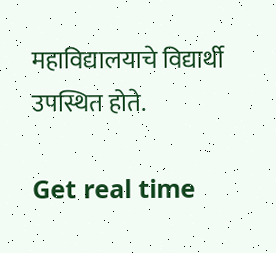महाविद्यालयाचे विद्यार्थी उपस्थित होते.

Get real time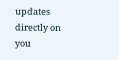updates directly on you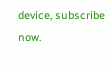device, subscribe now.